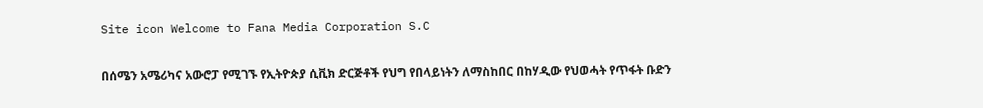Site icon Welcome to Fana Media Corporation S.C

በሰሜን አሜሪካና አውሮፓ የሚገኙ የኢትዮጵያ ሲቪክ ድርጅቶች የህግ የበላይነትን ለማስከበር በከሃዲው የህወሓት የጥፋት ቡድን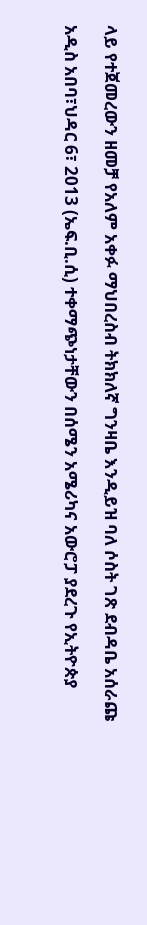ላይ የተጀመረውን ዘመቻ የአለም አቀፉ ማህበረስብ ትክክለኛ ግንዛቤ እንዲይዝ ባለ ሶስት ገጽ ደብዳቤ አሰራጩ

አዲስ አበባ፣ህዳር 6፣ 2013 (ኤፍ.ቢ.ሲ) ተቀማጭነታቸውን በሰሜን አሜሪካና አውሮፓ ያደረጉ የኢትዮጵያ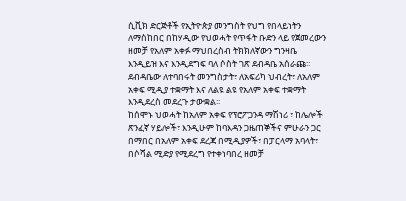ሲቪክ ድርጅቶች የኢትዮጵያ መንግስት የህግ የበላይነትን ለማስከበር በከሃዲው የህወሓት የጥፋት ቡድን ላይ የጀመረውን ዘመቻ የአለም አቀፉ ማህበረስብ ትክክለኛውን ግንዛቤ እንዲይዝ እና እንዲደግፍ ባለ ሶስት ገጽ ደብዳቤ አሰራጩ፡፡
ደብዳቤው ለተባበሩት መንግስታት፣ ለአፍሪካ ህብረት፣ ለአለም አቀፍ ሚዲያ ተቋማት እና ለልዩ ልዩ የአለም አቀፍ ተቋማት እንዲደረስ መደረጉ ታውቋል፡፡
ከሰሞኑ ህወሓት ከአለም አቀፍ የፕሮፖጋንዳ ማሽነሪ ፣ ከሌሎች ጽንፈኛ ሃይሎች፣ እንዲሁም ከባእዳን ጋዜጠኞችና ምሁራን ጋር በማበር በአለም አቀፍ ደረጃ በሚዲያዎች፣ በፓርላማ አባላት፣ በሶሻል ሚድያ የሚደረግ የተቀነባበረ ዘመቻ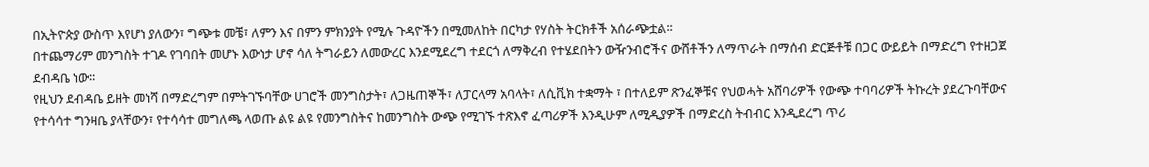በኢትዮጵያ ውስጥ እየሆነ ያለውን፣ ግጭቱ መቼ፣ ለምን እና በምን ምክንያት የሚሉ ጉዳዮችን በሚመለከት በርካታ የሃስት ትርክቶች አሰራጭቷል፡፡
በተጨማሪም መንግስት ተገዶ የገባበት መሆኑ እውነታ ሆኖ ሳለ ትግራይን ለመውረር እንደሚደረግ ተደርጎ ለማቅረብ የተሄደበትን ውዥንብሮችና ውሸቶችን ለማጥራት በማሰብ ድርጅቶቹ በጋር ውይይት በማድረግ የተዘጋጀ ደብዳቤ ነው።
የዚህን ደብዳቤ ይዘት መነሻ በማድረግም በምትገኙባቸው ሀገሮች መንግስታት፣ ለጋዜጠኞች፣ ለፓርላማ አባላት፣ ለሲቪክ ተቋማት ፣ በተለይም ጽንፈኞቹና የህወሓት አሸባሪዎች የውጭ ተባባሪዎች ትኩረት ያደረጉባቸውና የተሳሳተ ግንዛቤ ያላቸውን፣ የተሳሳተ መግለጫ ላወጡ ልዩ ልዩ የመንግስትና ከመንግስት ውጭ የሚገኙ ተጽእኖ ፈጣሪዎች እንዲሁም ለሚዲያዎች በማድረስ ትብብር እንዲደረግ ጥሪ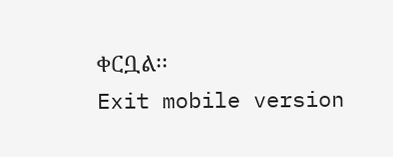ቀርቧል፡፡
Exit mobile version